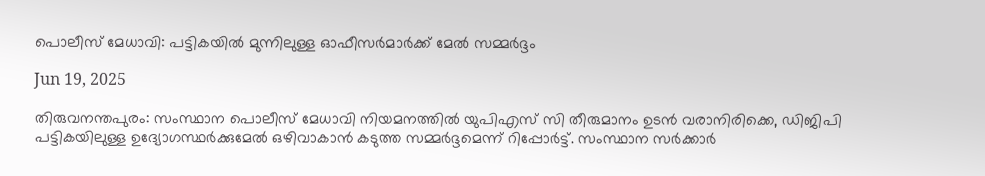പൊലീസ് മേധാവി: പട്ടികയില്‍ മുന്നിലുള്ള ഓഫീസര്‍മാര്‍ക്ക് മേല്‍ സമ്മര്‍ദ്ദം

Jun 19, 2025

തിരുവനന്തപുരം: സംസ്ഥാന പൊലീസ് മേധാവി നിയമനത്തില്‍ യുപിഎസ് സി തീരുമാനം ഉടന്‍ വരാനിരിക്കെ, ഡിജിപി പട്ടികയിലുള്ള ഉദ്യോഗസ്ഥര്‍ക്കുമേല്‍ ഒഴിവാകാൻ കടുത്ത സമ്മര്‍ദ്ദമെന്ന് റിപ്പോര്‍ട്ട്. സംസ്ഥാന സര്‍ക്കാര്‍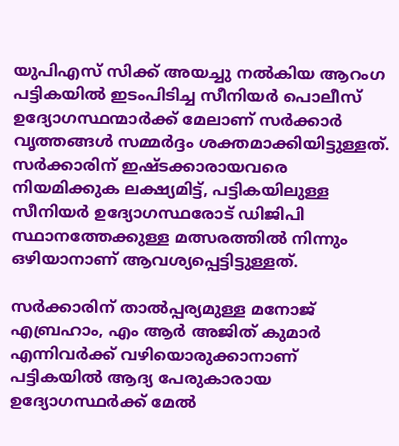യുപിഎസ് സിക്ക് അയച്ചു നല്‍കിയ ആറംഗ പട്ടികയില്‍ ഇടംപിടിച്ച സീനിയര്‍ പൊലീസ് ഉദ്യോഗസ്ഥന്മാര്‍ക്ക് മേലാണ് സര്‍ക്കാര്‍ വൃത്തങ്ങള്‍ സമ്മര്‍ദ്ദം ശക്തമാക്കിയിട്ടുള്ളത്. സര്‍ക്കാരിന് ഇഷ്ടക്കാരായവരെ നിയമിക്കുക ലക്ഷ്യമിട്ട്, പട്ടികയിലുള്ള സീനിയര്‍ ഉദ്യോഗസ്ഥരോട് ഡിജിപി സ്ഥാനത്തേക്കുള്ള മത്സരത്തില്‍ നിന്നും ഒഴിയാനാണ് ആവശ്യപ്പെട്ടിട്ടുള്ളത്.

സര്‍ക്കാരിന് താല്‍പ്പര്യമുള്ള മനോജ് എബ്രഹാം, എം ആര്‍ അജിത് കുമാര്‍ എന്നിവര്‍ക്ക് വഴിയൊരുക്കാനാണ് പട്ടികയില്‍ ആദ്യ പേരുകാരായ ഉദ്യോഗസ്ഥര്‍ക്ക് മേല്‍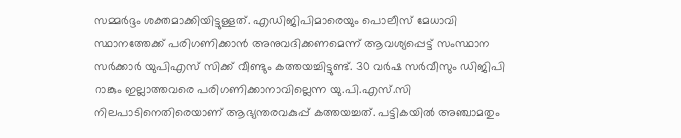സമ്മര്‍ദ്ദം ശക്തമാക്കിയിട്ടുള്ളത്. എഡിജിപിമാരെയും പൊലീസ് മേധാവി സ്ഥാനത്തേക്ക് പരിഗണിക്കാന്‍ അനുവദിക്കണമെന്ന് ആവശ്യപ്പെട്ട് സംസ്ഥാന സര്‍ക്കാര്‍ യുപിഎസ് സിക്ക് വീണ്ടും കത്തയച്ചിട്ടുണ്ട്. 30 വര്‍ഷ സര്‍വീസും ഡിജിപി റാങ്കും ഇല്ലാത്തവരെ പരിഗണിക്കാനാവില്ലെന്ന യു.പി.എസ്.സി നിലപാടിനെതിരെയാണ് ആഭ്യന്തരവകുപ്പ് കത്തയച്ചത്. പട്ടികയില്‍ അഞ്ചാമതും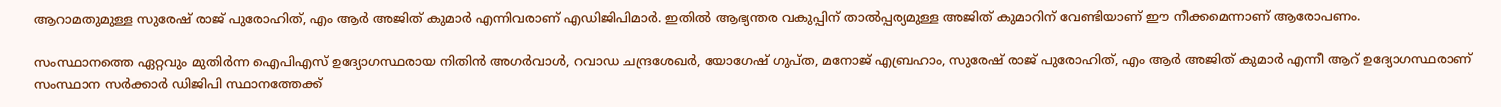ആറാമതുമുള്ള സുരേഷ് രാജ് പുരോഹിത്, എം ആര്‍ അജിത് കുമാര്‍ എന്നിവരാണ് എഡിജിപിമാര്‍. ഇതില്‍ ആഭ്യന്തര വകുപ്പിന് താല്‍പ്പര്യമുള്ള അജിത് കുമാറിന് വേണ്ടിയാണ് ഈ നീക്കമെന്നാണ് ആരോപണം.

സംസ്ഥാനത്തെ ഏറ്റവും മുതിര്‍ന്ന ഐപിഎസ് ഉദ്യോഗസ്ഥരായ നിതിന്‍ അഗര്‍വാള്‍, റവാഡ ചന്ദ്രശേഖര്‍, യോഗേഷ് ഗുപ്ത, മനോജ് എബ്രഹാം, സുരേഷ് രാജ് പുരോഹിത്, എം ആര്‍ അജിത് കുമാര്‍ എന്നീ ആറ് ഉദ്യോഗസ്ഥരാണ് സംസ്ഥാന സര്‍ക്കാര്‍ ഡിജിപി സ്ഥാനത്തേക്ക്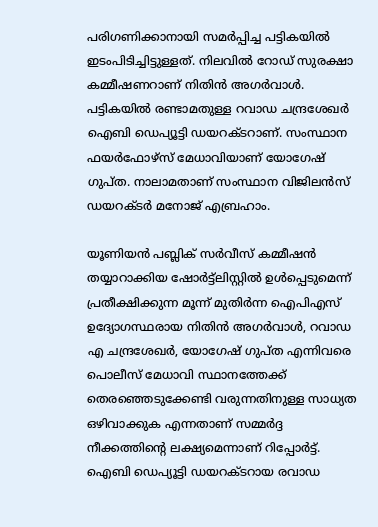പരിഗണിക്കാനായി സമര്‍പ്പിച്ച പട്ടികയില്‍ ഇടംപിടിച്ചിട്ടുള്ളത്. നിലവില്‍ റോഡ് സുരക്ഷാ കമ്മീഷണറാണ് നിതിന്‍ അഗര്‍വാള്‍. പട്ടികയില്‍ രണ്ടാമതുള്ള റവാഡ ചന്ദ്രശേഖര്‍ ഐബി ഡെപ്യൂട്ടി ഡയറക്ടറാണ്. സംസ്ഥാന ഫയര്‍ഫോഴ്‌സ് മേധാവിയാണ് യോഗേഷ് ഗുപ്ത. നാലാമതാണ് സംസ്ഥാന വിജിലന്‍സ് ഡയറക്ടര്‍ മനോജ് എബ്രഹാം.

യൂണിയന്‍ പബ്ലിക് സര്‍വീസ് കമ്മീഷന്‍ തയ്യാറാക്കിയ ഷോര്‍ട്ട്ലിസ്റ്റില്‍ ഉള്‍പ്പെടുമെന്ന് പ്രതീക്ഷിക്കുന്ന മൂന്ന് മുതിര്‍ന്ന ഐപിഎസ് ഉദ്യോഗസ്ഥരായ നിതിന്‍ അഗര്‍വാള്‍, റവാഡ എ ചന്ദ്രശേഖര്‍, യോഗേഷ് ഗുപ്ത എന്നിവരെ പൊലീസ് മേധാവി സ്ഥാനത്തേക്ക് തെരഞ്ഞെടുക്കേണ്ടി വരുന്നതിനുള്ള സാധ്യത ഒഴിവാക്കുക എന്നതാണ് സമ്മര്‍ദ്ദ നീക്കത്തിന്റെ ലക്ഷ്യമെന്നാണ് റിപ്പോര്‍ട്ട്. ഐബി ഡെപ്യൂട്ടി ഡയറക്ടറായ രവാഡ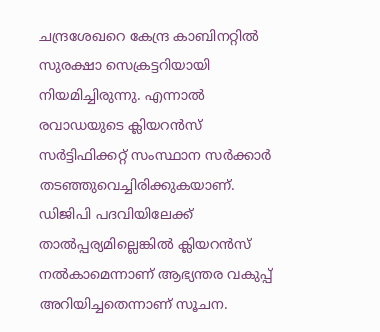ചന്ദ്രശേഖറെ കേന്ദ്ര കാബിനറ്റില്‍ സുരക്ഷാ സെക്രട്ടറിയായി നിയമിച്ചിരുന്നു. എന്നാല്‍ രവാഡയുടെ ക്ലിയറന്‍സ് സര്‍ട്ടിഫിക്കറ്റ് സംസ്ഥാന സര്‍ക്കാര്‍ തടഞ്ഞുവെച്ചിരിക്കുകയാണ്. ഡിജിപി പദവിയിലേക്ക് താല്‍പ്പര്യമില്ലെങ്കില്‍ ക്ലിയറന്‍സ് നല്‍കാമെന്നാണ് ആഭ്യന്തര വകുപ്പ് അറിയിച്ചതെന്നാണ് സൂചന.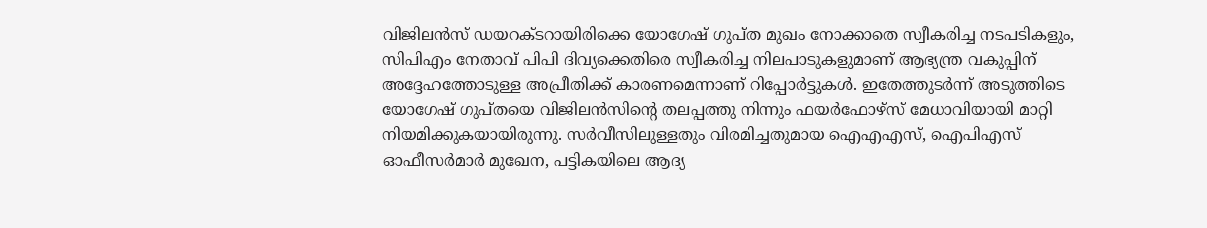വിജിലന്‍സ് ഡയറക്ടറായിരിക്കെ യോഗേഷ് ഗുപ്ത മുഖം നോക്കാതെ സ്വീകരിച്ച നടപടികളും, സിപിഎം നേതാവ് പിപി ദിവ്യക്കെതിരെ സ്വീകരിച്ച നിലപാടുകളുമാണ് ആഭ്യന്ത്ര വകുപ്പിന് അദ്ദേഹത്തോടുള്ള അപ്രീതിക്ക് കാരണമെന്നാണ് റിപ്പോര്‍ട്ടുകള്‍. ഇതേത്തുടര്‍ന്ന് അടുത്തിടെ യോഗേഷ് ഗുപ്തയെ വിജിലന്‍സിന്റെ തലപ്പത്തു നിന്നും ഫയര്‍ഫോഴ്‌സ് മേധാവിയായി മാറ്റി നിയമിക്കുകയായിരുന്നു. സര്‍വീസിലുള്ളതും വിരമിച്ചതുമായ ഐഎഎസ്, ഐപിഎസ് ഓഫീസര്‍മാര്‍ മുഖേന, പട്ടികയിലെ ആദ്യ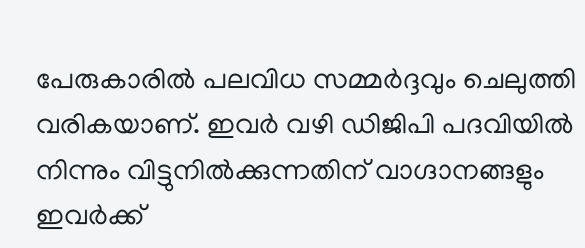പേരുകാരില്‍ പലവിധ സമ്മര്‍ദ്ദവും ചെലുത്തി വരികയാണ്. ഇവര്‍ വഴി ഡിജിപി പദവിയില്‍ നിന്നും വിട്ടുനില്‍ക്കുന്നതിന് വാഗ്ദാനങ്ങളും ഇവര്‍ക്ക്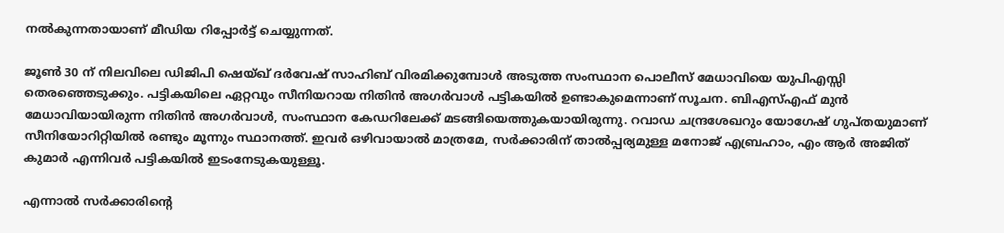നല്‍കുന്നതായാണ് മീഡിയ റിപ്പോര്‍ട്ട് ചെയ്യുന്നത്.

ജൂണ്‍ 30 ന് നിലവിലെ ഡിജിപി ഷെയ്ഖ് ദര്‍വേഷ് സാഹിബ് വിരമിക്കുമ്പോള്‍ അടുത്ത സംസ്ഥാന പൊലീസ് മേധാവിയെ യുപിഎസ്സി തെരഞ്ഞെടുക്കും. പട്ടികയിലെ ഏറ്റവും സീനിയറായ നിതിന്‍ അഗര്‍വാള്‍ പട്ടികയില്‍ ഉണ്ടാകുമെന്നാണ് സൂചന. ബിഎസ്എഫ് മുന്‍ മേധാവിയായിരുന്ന നിതിന്‍ അഗര്‍വാള്‍, സംസ്ഥാന കേഡറിലേക്ക് മടങ്ങിയെത്തുകയായിരുന്നു. റവാഡ ചന്ദ്രശേഖറും യോഗേഷ് ഗുപ്തയുമാണ് സീനിയോറിറ്റിയില്‍ രണ്ടും മൂന്നും സ്ഥാനത്ത്. ഇവര്‍ ഒഴിവായാല്‍ മാത്രമേ, സര്‍ക്കാരിന് താല്‍പ്പര്യമുള്ള മനോജ് എബ്രഹാം, എം ആര്‍ അജിത് കുമാര്‍ എന്നിവര്‍ പട്ടികയില്‍ ഇടംനേടുകയുള്ളൂ.

എന്നാല്‍ സര്‍ക്കാരിന്റെ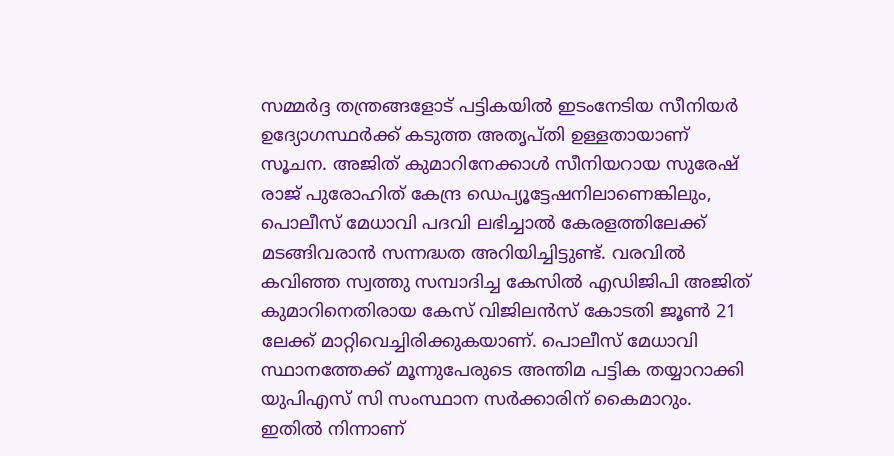സമ്മര്‍ദ്ദ തന്ത്രങ്ങളോട് പട്ടികയില്‍ ഇടംനേടിയ സീനിയര്‍ ഉദ്യോഗസ്ഥര്‍ക്ക് കടുത്ത അതൃപ്തി ഉള്ളതായാണ് സൂചന. അജിത് കുമാറിനേക്കാള്‍ സീനിയറായ സുരേഷ് രാജ് പുരോഹിത് കേന്ദ്ര ഡെപ്യൂട്ടേഷനിലാണെങ്കിലും, പൊലീസ് മേധാവി പദവി ലഭിച്ചാല്‍ കേരളത്തിലേക്ക് മടങ്ങിവരാന്‍ സന്നദ്ധത അറിയിച്ചിട്ടുണ്ട്. വരവില്‍ കവിഞ്ഞ സ്വത്തു സമ്പാദിച്ച കേസില്‍ എഡിജിപി അജിത് കുമാറിനെതിരായ കേസ് വിജിലന്‍സ് കോടതി ജൂണ്‍ 21 ലേക്ക് മാറ്റിവെച്ചിരിക്കുകയാണ്. പൊലീസ് മേധാവി സ്ഥാനത്തേക്ക് മൂന്നുപേരുടെ അന്തിമ പട്ടിക തയ്യാറാക്കി യുപിഎസ് സി സംസ്ഥാന സര്‍ക്കാരിന് കൈമാറും. ഇതില്‍ നിന്നാണ്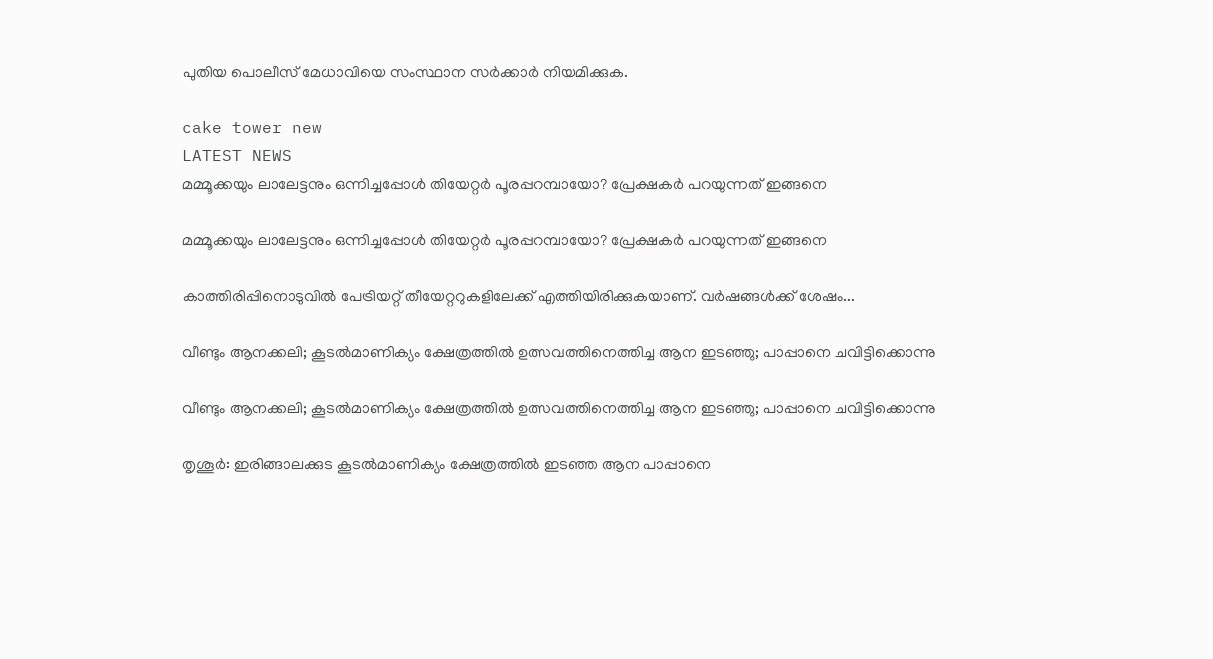പുതിയ പൊലീസ് മേധാവിയെ സംസ്ഥാന സര്‍ക്കാര്‍ നിയമിക്കുക.

cake tower new
LATEST NEWS
മമ്മൂക്കയും ലാലേട്ടനും ഒന്നിച്ചപ്പോള്‍ തിയേറ്റര്‍ പൂരപ്പറമ്പായോ? പ്രേക്ഷകർ പറയുന്നത് ഇങ്ങനെ

മമ്മൂക്കയും ലാലേട്ടനും ഒന്നിച്ചപ്പോള്‍ തിയേറ്റര്‍ പൂരപ്പറമ്പായോ? പ്രേക്ഷകർ പറയുന്നത് ഇങ്ങനെ

കാത്തിരിപ്പിനൊടുവില്‍ പേട്രിയറ്റ് തീയേറ്ററുകളിലേക്ക് എത്തിയിരിക്കുകയാണ്. വര്‍ഷങ്ങള്‍ക്ക് ശേഷം...

വീണ്ടും ആനക്കലി; കൂടല്‍മാണിക്യം ക്ഷേത്രത്തില്‍ ഉത്സവത്തിനെത്തിച്ച ആന ഇടഞ്ഞു; പാപ്പാനെ ചവിട്ടിക്കൊന്നു

വീണ്ടും ആനക്കലി; കൂടല്‍മാണിക്യം ക്ഷേത്രത്തില്‍ ഉത്സവത്തിനെത്തിച്ച ആന ഇടഞ്ഞു; പാപ്പാനെ ചവിട്ടിക്കൊന്നു

തൃശൂര്‍: ഇരിങ്ങാലക്കുട കൂടല്‍മാണിക്യം ക്ഷേത്രത്തില്‍ ഇടഞ്ഞ ആന പാപ്പാനെ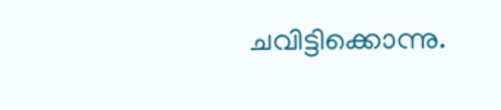ചവിട്ടിക്കൊന്നു.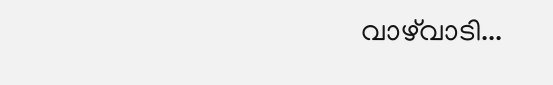വാഴ്‌വാടി...